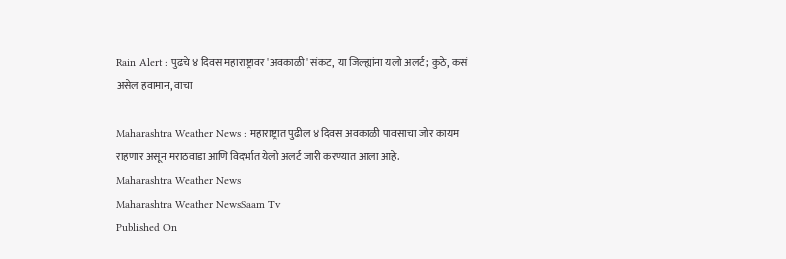Rain Alert : पुढचे ४ दिवस महाराष्ट्रावर 'अवकाळी' संकट, या जिल्ह्यांना यलो अलर्ट; कुठे, कसं असेल हवामान, वाचा

Maharashtra Weather News : महाराष्ट्रात पुढील ४ दिवस अवकाळी पावसाचा जोर कायम राहणार असून मराठवाडा आणि विदर्भात येलो अलर्ट जारी करण्यात आला आहे.
Maharashtra Weather News
Maharashtra Weather NewsSaam Tv
Published On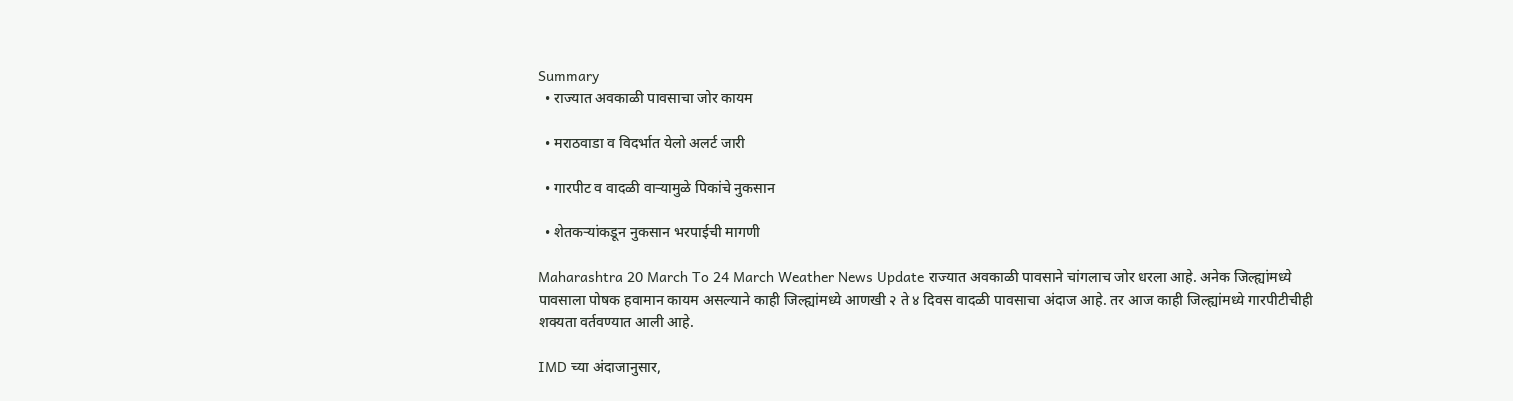Summary
  • राज्यात अवकाळी पावसाचा जोर कायम

  • मराठवाडा व विदर्भात येलो अलर्ट जारी

  • गारपीट व वादळी वाऱ्यामुळे पिकांचे नुकसान

  • शेतकऱ्यांकडून नुकसान भरपाईची मागणी

Maharashtra 20 March To 24 March Weather News Update राज्यात अवकाळी पावसाने चांगलाच जोर धरला आहे. अनेक जिल्ह्यांमध्ये पावसाला पोषक हवामान कायम असल्याने काही जिल्ह्यांमध्ये आणखी २ ते ४ दिवस वादळी पावसाचा अंदाज आहे. तर आज काही जिल्ह्यांमध्ये गारपीटीचीही शक्यता वर्तवण्यात आली आहे.

IMD च्या अंदाजानुसार,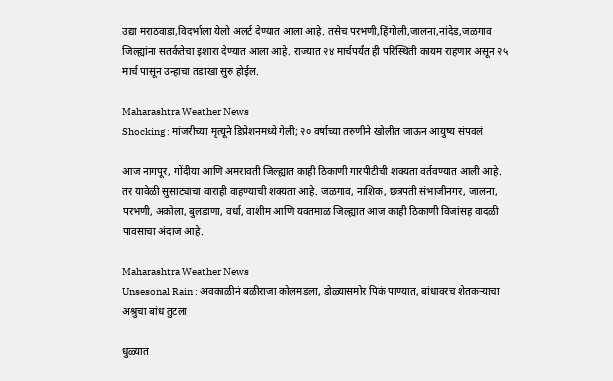उद्या मराठवाडा,विदर्भाला येलो अलर्ट देण्यात आला आहे. तसेच परभणी,हिंगोली,जालना,नांदेड,जळगाव जिल्ह्यांना सतर्कतेचा इशारा देण्यात आला आहे. राज्यात २४ मार्चपर्यंत ही परिस्थिती कायम राहणार असून २५ मार्च पासून उन्हाचा तडाखा सुरु होईल.

Maharashtra Weather News
Shocking : मांजरीच्या मृत्यूने डिप्रेशनमध्ये गेली; २० वर्षाच्या तरुणीने खोलीत जाऊन आयुष्य संपवलं

आज नागपूर, गोंदीया आणि अमरावती जिल्ह्यात काही ठिकाणी गारपीटीची शक्यता वर्तवण्यात आली आहे. तर यावेळी सुसाट्याचा वाराही वाहण्याची शक्यता आहे. जळगाव, नाशिक, छत्रपती संभाजीनगर, जालना, परभणी, अकोला, बुलडाणा, वर्धा, वाशीम आणि यवतमाळ जिल्ह्यात आज काही ठिकाणी विजांसह वादळी पावसाचा अंदाज आहे.

Maharashtra Weather News
Unsesonal Rain : अवकाळीनं बळीराजा कोलमडला, डोळ्यासमोर पिकं पाण्यात, बांधावरच शेतकऱ्याचा अश्रुचा बांध तुटला

धुळ्यात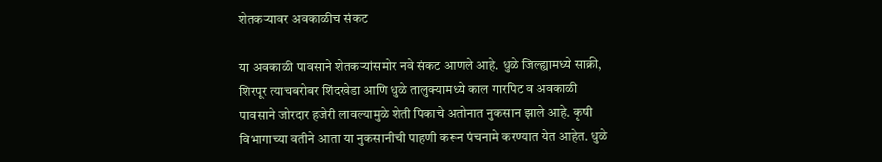शेतकऱ्यावर अवकाळीच संकट

या अवकाळी पावसाने शेतकऱ्यांसमोर नवे संकट आणले आहे. धुळे जिल्ह्यामध्ये साक्री, शिरपूर त्याचबरोबर शिंदखेडा आणि धुळे तालुक्यामध्ये काल गारपिट व अवकाळी पावसाने जोरदार हजेरी लावल्यामुळे शेती पिकाचे अतोनात नुकसान झाले आहे. कृषी विभागाच्या वतीने आता या नुकसानीची पाहणी करून पंचनामे करण्यात येत आहेत. धुळे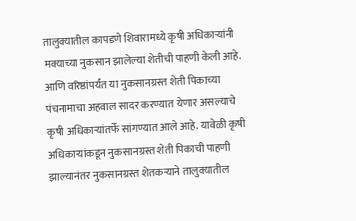तालुक्यातील कापडणे शिवारामध्ये कृषी अधिकाऱ्यांनी मक्याच्या नुकसान झालेल्या शेतीची पाहणी केली आहे. आणि वरिष्ठांपर्यंत या नुकसानग्रस्त शेती पिकाच्या पंचनामाचा अहवाल सादर करण्यात येणार असल्याचे कृषी अधिकाऱ्यांतर्फे सांगण्यात आले आहे. यावेळी कृषी अधिकाऱ्यांकडून नुकसानग्रस्त शेती पिकाची पाहणी झाल्यानंतर नुकसानग्रस्त शेतकऱ्याने तालुक्यातील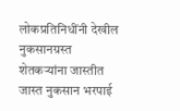लोकप्रतिनिधींनी देखील नुकसानग्रस्त शेतकऱ्यांना जास्तीत जास्त नुकसान भरपाई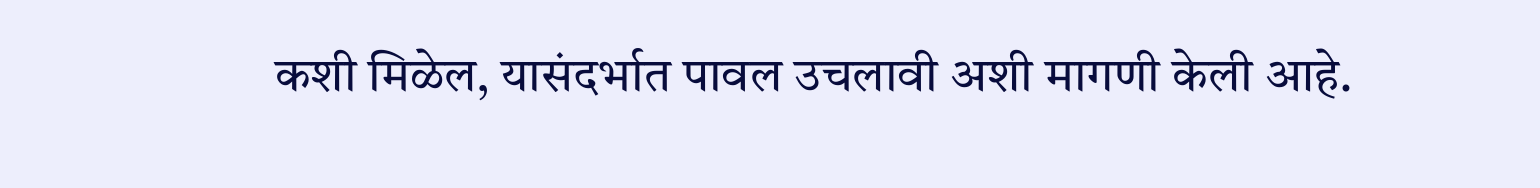कशी मिळेल, यासंदर्भात पावल उचलावी अशी मागणी केली आहे.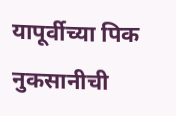यापूर्वीच्या पिक नुकसानीची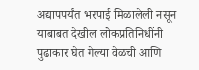अद्यापपर्यंत भरपाई मिळालेली नसून याबाबत देखील लोकप्रतिनिधींनी पुढाकार घेत गेल्या वेळची आणि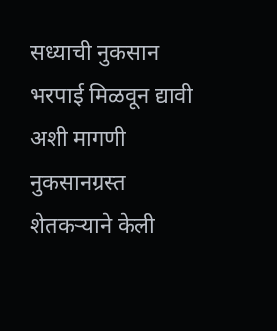सध्याची नुकसान भरपाई मिळवून द्यावी अशी मागणी नुकसानग्रस्त शेतकऱ्याने केली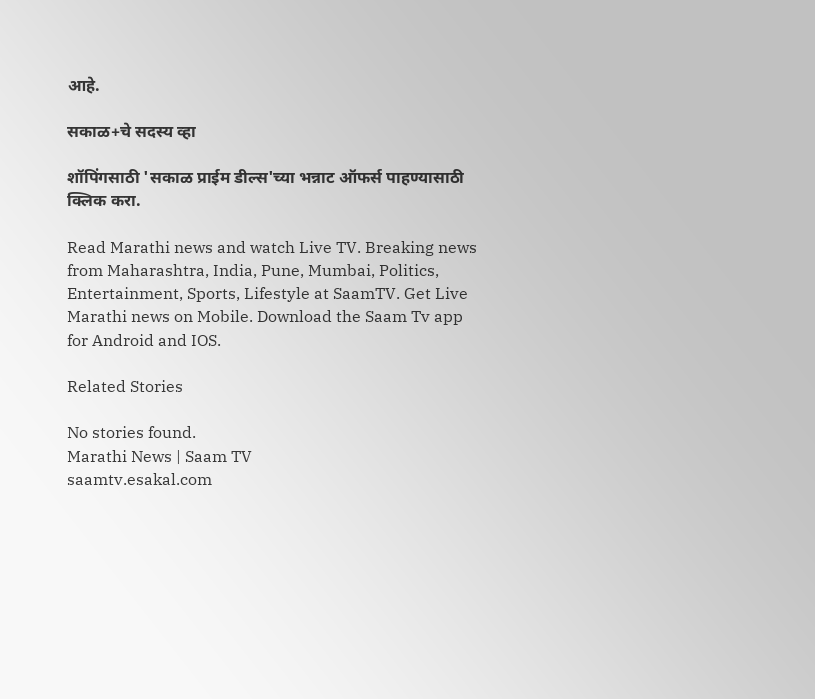आहे.

सकाळ+चे सदस्य व्हा

शॉपिंगसाठी 'सकाळ प्राईम डील्स'च्या भन्नाट ऑफर्स पाहण्यासाठी क्लिक करा.

Read Marathi news and watch Live TV. Breaking news from Maharashtra, India, Pune, Mumbai, Politics, Entertainment, Sports, Lifestyle at SaamTV. Get Live Marathi news on Mobile. Download the Saam Tv app for Android and IOS.

Related Stories

No stories found.
Marathi News | Saam TV
saamtv.esakal.com